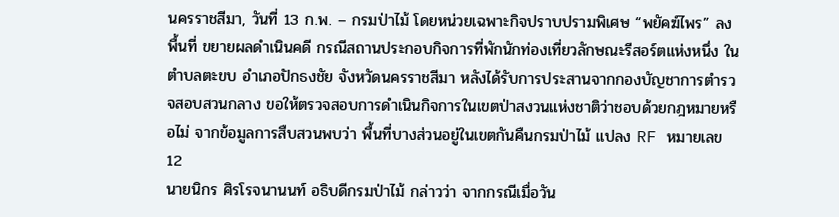นครราชสีมา, วันที่ 13 ก.พ. – กรมป่าไม้ โดยหน่วยเฉพาะกิจปราบปรามพิเศษ “พยัคฆ์ไพร” ลงพื้นที่ ขยายผลดำเนินคดี กรณีสถานประกอบกิจการที่พักนักท่องเที่ยวลักษณะรีสอร์ตแห่งหนึ่ง ในตำบลตะขบ อำเภอปักธงชัย จังหวัดนครราชสีมา หลังได้รับการประสานจากกองบัญชาการตำรวจสอบสวนกลาง ขอให้ตรวจสอบการดำเนินกิจการในเขตป่าสงวนแห่งชาติว่าชอบด้วยกฎหมายหรือไม่ จากข้อมูลการสืบสวนพบว่า พื้นที่บางส่วนอยู่ในเขตกันคืนกรมป่าไม้ แปลง RF หมายเลข 12
นายนิกร ศิรโรจนานนท์ อธิบดีกรมป่าไม้ กล่าวว่า จากกรณีเมื่อวัน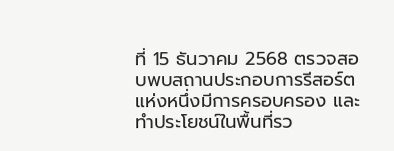ที่ 15 ธันวาคม 2568 ตรวจสอบพบสถานประกอบการรีสอร์ตแห่งหนึ่งมีการครอบครอง และทำประโยชน์ในพื้นที่รว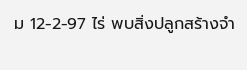ม 12-2-97 ไร่ พบสิ่งปลูกสร้างจำ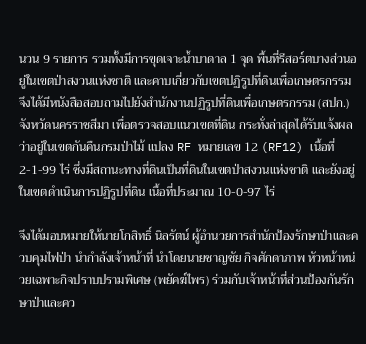นวน 9 รายการ รวมทั้งมีการขุดเจาะน้ำบาดาล 1 จุด พื้นที่รีสอร์ตบางส่วนอยู่ในเขตป่าสงวนแห่งชาติ และคาบเกี่ยวกับเขตปฏิรูปที่ดินเพื่อเกษตรกรรม จึงได้มีหนังสือสอบถามไปยังสำนักงานปฏิรูปที่ดินเพื่อเกษตรกรรม (สปก.) จังหวัดนครราชสีมา เพื่อตรวจสอบแนวเขตที่ดิน กระทั่งล่าสุดได้รับแจ้งผลว่าอยู่ในเขตกันคืนกรมป่าไม้ แปลง RF หมายเลข 12 (RF12) เนื้อที่ 2-1-99 ไร่ ซึ่งมีสถานะทางที่ดินเป็นที่ดินในเขตป่าสงวนแห่งชาติ และยังอยู่ในเขตดำเนินการปฏิรูปที่ดิน เนื้อที่ประมาณ 10-0-97 ไร่

จึงได้มอบหมายให้นายโกสิทธิ์ นิลรัตน์ ผู้อำนวยการสำนักป้องรักษาป่าและควบคุมไฟป่า นำกำลังเจ้าหน้าที่ นำโดยนายชาญชัย กิจศักดาภาพ หัวหน้าหน่วยเฉพาะกิจปราบปรามพิเศษ (พยัคฆ์ไพร) ร่วมกับเจ้าหน้าที่ส่วนป้องกันรักษาป่าและคว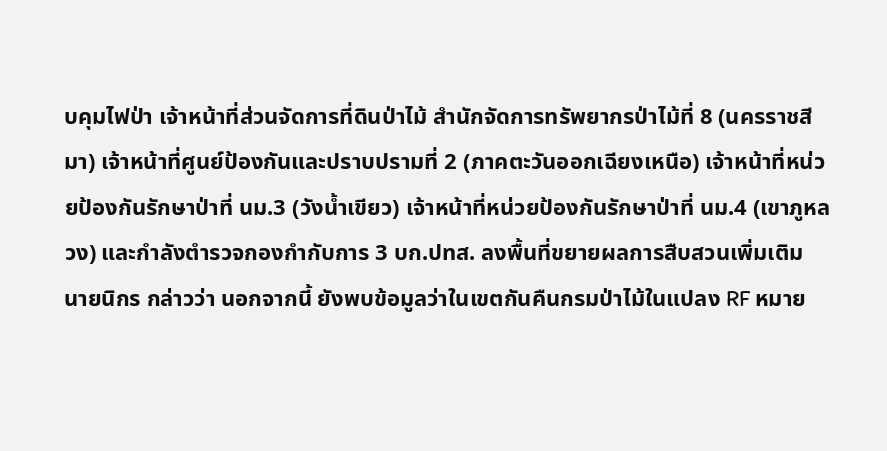บคุมไฟป่า เจ้าหน้าที่ส่วนจัดการที่ดินป่าไม้ สำนักจัดการทรัพยากรป่าไม้ที่ 8 (นครราชสีมา) เจ้าหน้าที่ศูนย์ป้องกันและปราบปรามที่ 2 (ภาคตะวันออกเฉียงเหนือ) เจ้าหน้าที่หน่วยป้องกันรักษาป่าที่ นม.3 (วังน้ำเขียว) เจ้าหน้าที่หน่วยป้องกันรักษาป่าที่ นม.4 (เขาภูหลวง) และกำลังตำรวจกองกำกับการ 3 บก.ปทส. ลงพื้นที่ขยายผลการสืบสวนเพิ่มเติม
นายนิกร กล่าวว่า นอกจากนี้ ยังพบข้อมูลว่าในเขตกันคืนกรมป่าไม้ในแปลง RF หมาย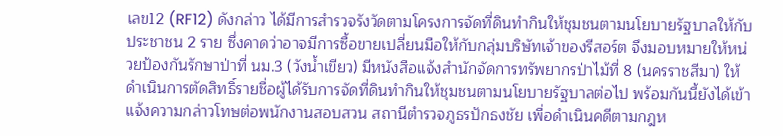เลข12 (RF12) ดังกล่าว ได้มีการสำรวจรังวัดตามโครงการจัดที่ดินทำกินให้ชุมชนตามนโยบายรัฐบาลให้กับประชาชน 2 ราย ซึ่งคาดว่าอาจมีการซื้อขายเปลี่ยนมือให้กับกลุ่มบริษัทเจ้าของรีสอร์ต จึงมอบหมายให้หน่วยป้องกันรักษาป่าที่ นม.3 (วังน้ำเขียว) มีหนังสือแจ้งสำนักจัดการทรัพยากรป่าไม้ที่ 8 (นครราชสีมา) ให้ดำเนินการตัดสิทธิ์รายชื่อผู้ได้รับการจัดที่ดินทำกินให้ชุมชนตามนโยบายรัฐบาลต่อไป พร้อมกันนี้ยังได้เข้าแจ้งความกล่าวโทษต่อพนักงานสอบสวน สถานีตำรวจภูธรปักธงชัย เพื่อดำเนินคดีตามกฎห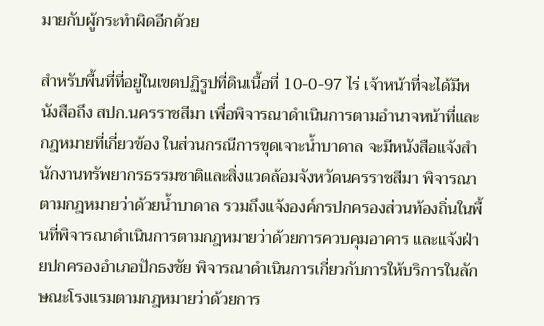มายกับผู้กระทำผิดอีกด้วย

สำหรับพื้นที่ที่อยู่ในเขตปฏิรูปที่ดินเนื้อที่ 10-0-97 ไร่ เจ้าหน้าที่จะได้มีหนังสือถึง สปก.นครราชสีมา เพื่อพิจารณาดำเนินการตามอำนาจหน้าที่และกฎหมายที่เกี่ยวข้อง ในส่วนกรณีการขุดเจาะน้ำบาดาล จะมีหนังสือแจ้งสำนักงานทรัพยากรธรรมชาติและสิ่งแวดล้อมจังหวัดนครราชสีมา พิจารณาตามกฎหมายว่าด้วยน้ำบาดาล รวมถึงแจ้งองค์กรปกครองส่วนท้องถิ่นในพื้นที่พิจารณาดำเนินการตามกฎหมายว่าด้วยการควบคุมอาคาร และแจ้งฝ่ายปกครองอำเภอปักธงชัย พิจารณาดำเนินการเกี่ยวกับการให้บริการในลักษณะโรงแรมตามกฎหมายว่าด้วยการ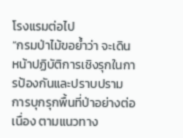โรงแรมต่อไป
“กรมป่าไม้ขอย้ำว่า จะเดินหน้าปฏิบัติการเชิงรุกในการป้องกันและปราบปรามการบุกรุกพื้นที่ป่าอย่างต่อเนื่อง ตามแนวทาง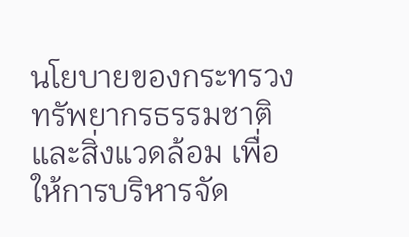นโยบายของกระทรวงทรัพยากรธรรมชาติและสิ่งแวดล้อม เพื่อให้การบริหารจัด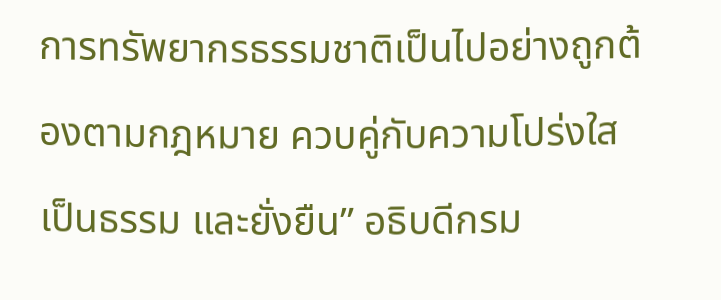การทรัพยากรธรรมชาติเป็นไปอย่างถูกต้องตามกฎหมาย ควบคู่กับความโปร่งใส เป็นธรรม และยั่งยืน” อธิบดีกรม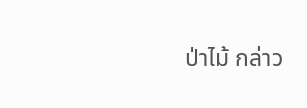ป่าไม้ กล่าว